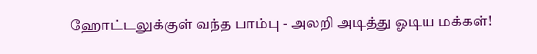ஹோட்டலுக்குள் வந்த பாம்பு - அலறி அடித்து ஓடிய மக்கள்!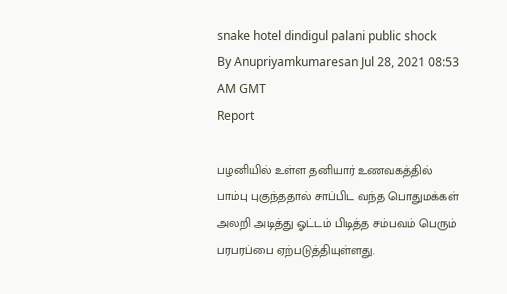snake hotel dindigul palani public shock
By Anupriyamkumaresan Jul 28, 2021 08:53 AM GMT
Report

பழனியில் உள்ள தனியார் உணவகத்தில் பாம்பு புகுந்ததால் சாப்பிட வந்த பொதுமக்கள் அலறி அடித்து ஓட்டம் பிடித்த சம்பவம் பெரும் பரபரப்பை ஏற்படுத்தியுள்ளது.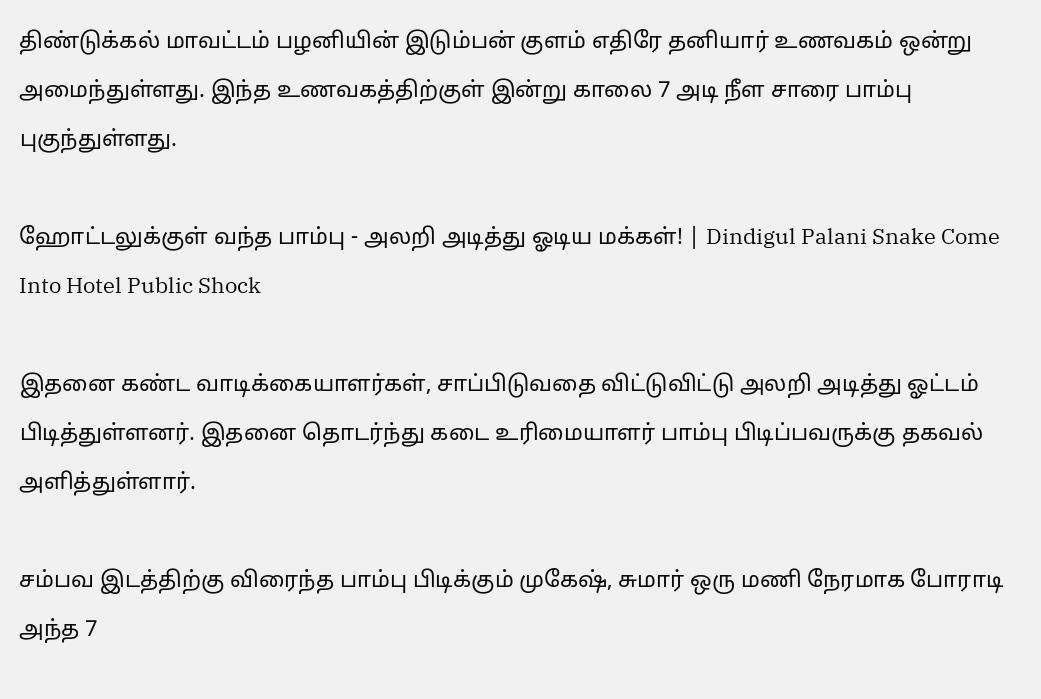திண்டுக்கல் மாவட்டம் பழனியின் இடும்பன் குளம் எதிரே தனியார் உணவகம் ஒன்று அமைந்துள்ளது. இந்த உணவகத்திற்குள் இன்று காலை 7 அடி நீள சாரை பாம்பு புகுந்துள்ளது.

ஹோட்டலுக்குள் வந்த பாம்பு - அலறி அடித்து ஓடிய மக்கள்! | Dindigul Palani Snake Come Into Hotel Public Shock

இதனை கண்ட வாடிக்கையாளர்கள், சாப்பிடுவதை விட்டுவிட்டு அலறி அடித்து ஓட்டம் பிடித்துள்ளனர். இதனை தொடர்ந்து கடை உரிமையாளர் பாம்பு பிடிப்பவருக்கு தகவல் அளித்துள்ளார்.

சம்பவ இடத்திற்கு விரைந்த பாம்பு பிடிக்கும் முகேஷ், சுமார் ஒரு மணி நேரமாக போராடி அந்த 7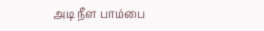அடி நீள பாம்பை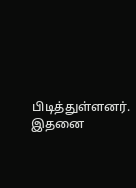பிடித்துள்ளனர். இதனை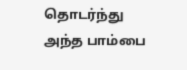தொடர்ந்து அந்த பாம்பை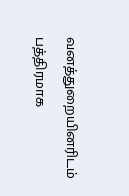வனத்துறையினரிடம் பத்திரமாக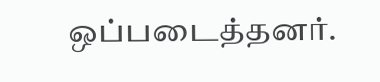ஒப்படைத்தனர்.